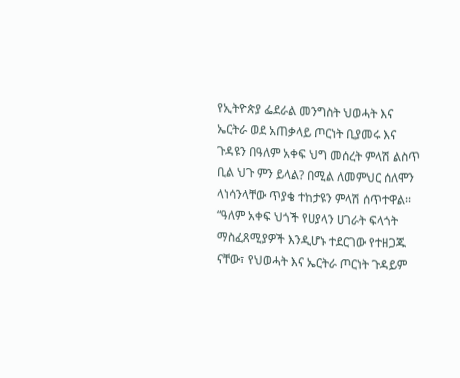የኢትዮጵያ ፌደራል መንግስት ህወሓት እና ኤርትራ ወደ አጠቃላይ ጦርነት ቢያመሩ እና ጉዳዩን በዓለም አቀፍ ህግ መሰረት ምላሽ ልስጥ ቢል ህጉ ምን ይላል? በሚል ለመምህር ሰለሞን ላነሳንላቸው ጥያቄ ተከታዩን ምላሽ ሰጥተዋል፡፡
“ዓለም አቀፍ ህጎች የሀያላን ሀገራት ፍላጎት ማስፈጸሚያዎች እንዲሆኑ ተደርገው የተዘጋጁ ናቸው፣ የህወሓት እና ኤርትራ ጦርነት ጉዳይም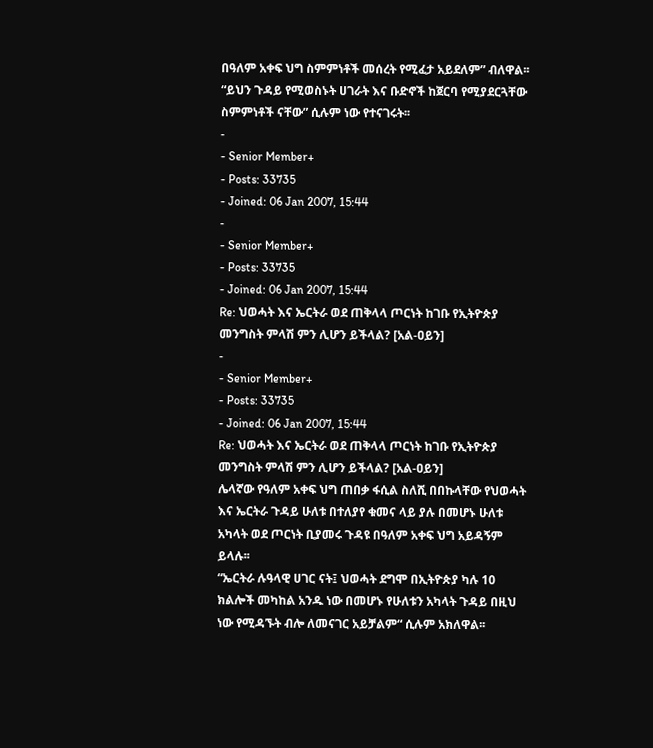በዓለም አቀፍ ህግ ስምምነቶች መሰረት የሚፈታ አይደለም” ብለዋል፡፡
“ይህን ጉዳይ የሚወስኑት ሀገራት እና ቡድኖች ከጀርባ የሚያደርጓቸው ስምምነቶች ናቸው” ሲሉም ነው የተናገሩት፡፡
-
- Senior Member+
- Posts: 33735
- Joined: 06 Jan 2007, 15:44
-
- Senior Member+
- Posts: 33735
- Joined: 06 Jan 2007, 15:44
Re: ህወሓት እና ኤርትራ ወደ ጠቅላላ ጦርነት ከገቡ የኢትዮጵያ መንግስት ምላሽ ምን ሊሆን ይችላል? [አል-ዐይን]
-
- Senior Member+
- Posts: 33735
- Joined: 06 Jan 2007, 15:44
Re: ህወሓት እና ኤርትራ ወደ ጠቅላላ ጦርነት ከገቡ የኢትዮጵያ መንግስት ምላሽ ምን ሊሆን ይችላል? [አል-ዐይን]
ሌላኛው የዓለም አቀፍ ህግ ጠበቃ ፋሲል ስለሺ በበኩላቸው የህወሓት እና ኤርትራ ጉዳይ ሁለቱ በተለያየ ቁመና ላይ ያሉ በመሆኑ ሁለቱ አካላት ወደ ጦርነት ቢያመሩ ጉዳዩ በዓለም አቀፍ ህግ አይዳኝም ይላሉ፡፡
“ኤርትራ ሉዓላዊ ሀገር ናት፤ ህወሓት ደግሞ በኢትዮጵያ ካሉ 10 ክልሎች መካከል አንዱ ነው በመሆኑ የሁለቱን አካላት ጉዳይ በዚህ ነው የሚዳኙት ብሎ ለመናገር አይቻልም“ ሲሉም አክለዋል፡፡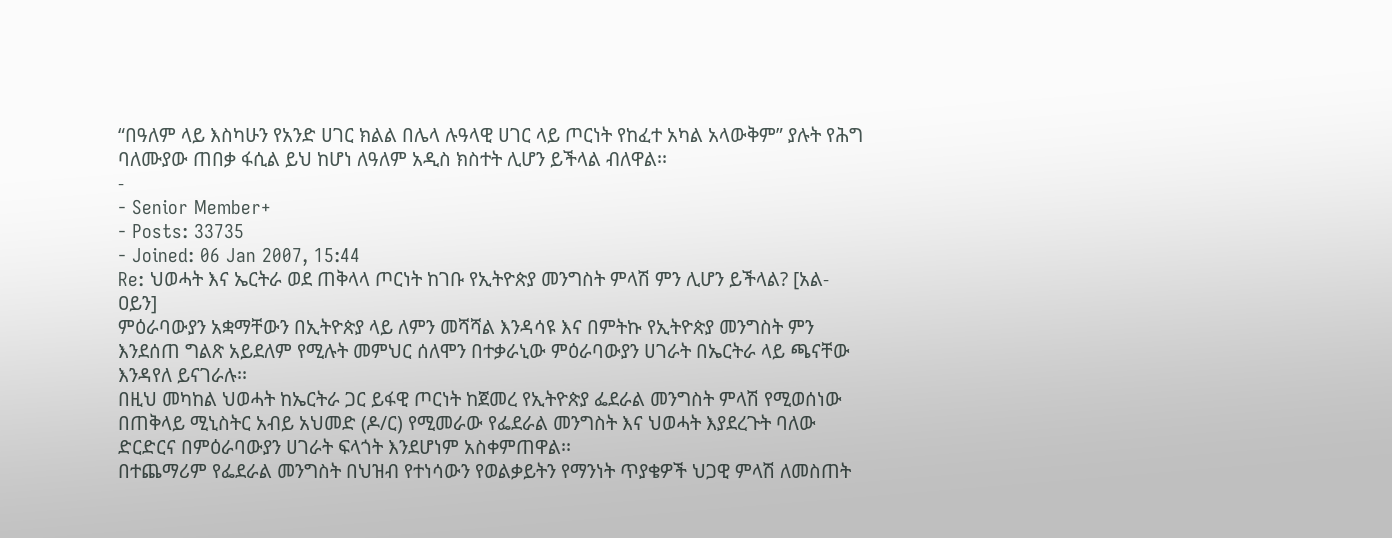“በዓለም ላይ እስካሁን የአንድ ሀገር ክልል በሌላ ሉዓላዊ ሀገር ላይ ጦርነት የከፈተ አካል አላውቅም” ያሉት የሕግ ባለሙያው ጠበቃ ፋሲል ይህ ከሆነ ለዓለም አዲስ ክስተት ሊሆን ይችላል ብለዋል፡፡
-
- Senior Member+
- Posts: 33735
- Joined: 06 Jan 2007, 15:44
Re: ህወሓት እና ኤርትራ ወደ ጠቅላላ ጦርነት ከገቡ የኢትዮጵያ መንግስት ምላሽ ምን ሊሆን ይችላል? [አል-ዐይን]
ምዕራባውያን አቋማቸውን በኢትዮጵያ ላይ ለምን መሻሻል እንዳሳዩ እና በምትኩ የኢትዮጵያ መንግስት ምን እንደሰጠ ግልጽ አይደለም የሚሉት መምህር ሰለሞን በተቃራኒው ምዕራባውያን ሀገራት በኤርትራ ላይ ጫናቸው እንዳየለ ይናገራሉ፡፡
በዚህ መካከል ህወሓት ከኤርትራ ጋር ይፋዊ ጦርነት ከጀመረ የኢትዮጵያ ፌደራል መንግስት ምላሽ የሚወሰነው በጠቅላይ ሚኒስትር አብይ አህመድ (ዶ/ር) የሚመራው የፌደራል መንግስት እና ህወሓት እያደረጉት ባለው ድርድርና በምዕራባውያን ሀገራት ፍላጎት እንደሆነም አስቀምጠዋል፡፡
በተጨማሪም የፌደራል መንግስት በህዝብ የተነሳውን የወልቃይትን የማንነት ጥያቄዎች ህጋዊ ምላሽ ለመስጠት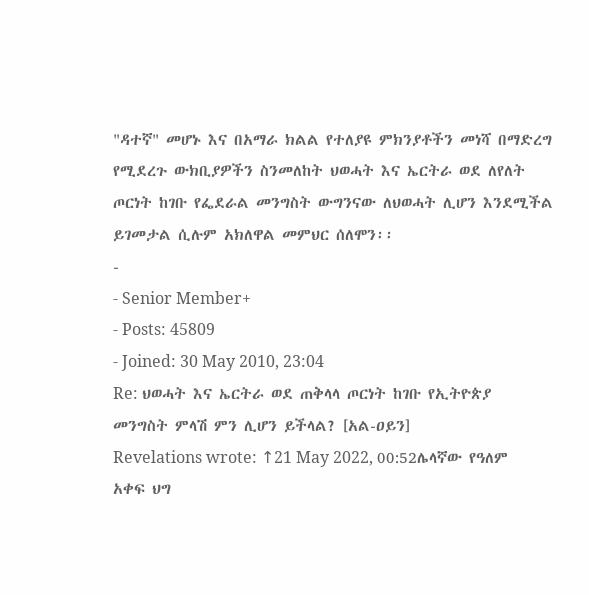"ዳተኛ" መሆኑ እና በአማራ ክልል የተለያዩ ምክንያቶችን መነሻ በማድረግ የሚደረጉ ውክቢያዎችን ስንመለከት ህወሓት እና ኤርትራ ወደ ለየለት ጦርነት ከገቡ የፌደራል መንግስት ውግንናው ለህወሓት ሊሆን እንደሚችል ይገመታል ሲሉም አክለዋል መምህር ሰለሞን፡፡
-
- Senior Member+
- Posts: 45809
- Joined: 30 May 2010, 23:04
Re: ህወሓት እና ኤርትራ ወደ ጠቅላላ ጦርነት ከገቡ የኢትዮጵያ መንግስት ምላሽ ምን ሊሆን ይችላል? [አል-ዐይን]
Revelations wrote: ↑21 May 2022, 00:52ሌላኛው የዓለም አቀፍ ህግ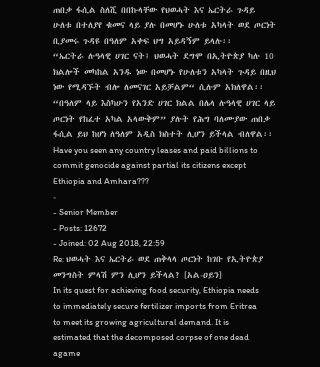ጠበቃ ፋሲል ስለሺ በበኩላቸው የህወሓት እና ኤርትራ ጉዳይ ሁለቱ በተለያየ ቁመና ላይ ያሉ በመሆኑ ሁለቱ አካላት ወደ ጦርነት ቢያመሩ ጉዳዩ በዓለም አቀፍ ህግ አይዳኝም ይላሉ፡፡
“ኤርትራ ሉዓላዊ ሀገር ናት፤ ህወሓት ደግሞ በኢትዮጵያ ካሉ 10 ክልሎች መካከል አንዱ ነው በመሆኑ የሁለቱን አካላት ጉዳይ በዚህ ነው የሚዳኙት ብሎ ለመናገር አይቻልም“ ሲሉም አክለዋል፡፡
“በዓለም ላይ እስካሁን የአንድ ሀገር ክልል በሌላ ሉዓላዊ ሀገር ላይ ጦርነት የከፈተ አካል አላውቅም” ያሉት የሕግ ባለሙያው ጠበቃ ፋሲል ይህ ከሆነ ለዓለም አዲስ ክስተት ሊሆን ይችላል ብለዋል፡፡
Have you seen any country leases and paid billions to commit genocide against partial its citizens except Ethiopia and Amhara???
-
- Senior Member
- Posts: 12672
- Joined: 02 Aug 2018, 22:59
Re: ህወሓት እና ኤርትራ ወደ ጠቅላላ ጦርነት ከገቡ የኢትዮጵያ መንግስት ምላሽ ምን ሊሆን ይችላል? [አል-ዐይን]
In its quest for achieving food security, Ethiopia needs to immediately secure fertilizer imports from Eritrea to meet its growing agricultural demand. It is estimated that the decomposed corpse of one dead agame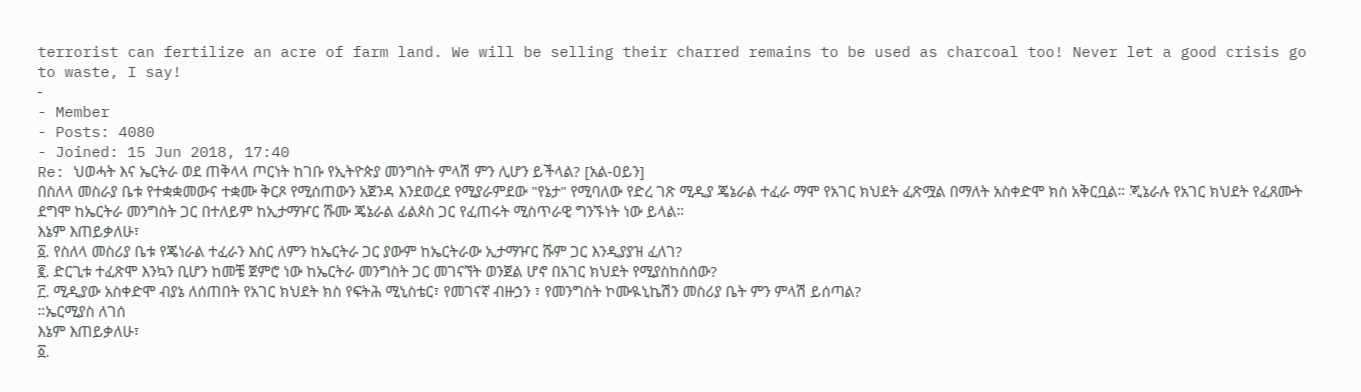terrorist can fertilize an acre of farm land. We will be selling their charred remains to be used as charcoal too! Never let a good crisis go to waste, I say!
-
- Member
- Posts: 4080
- Joined: 15 Jun 2018, 17:40
Re: ህወሓት እና ኤርትራ ወደ ጠቅላላ ጦርነት ከገቡ የኢትዮጵያ መንግስት ምላሽ ምን ሊሆን ይችላል? [አል-ዐይን]
በስለላ መስራያ ቤቱ የተቋቋመውና ተቋሙ ቅርጾ የሚሰጠውን አጀንዳ እንደወረደ የሚያራምደው "የኔታ" የሚባለው የድረ ገጽ ሚዲያ ጄኔራል ተፈራ ማሞ የአገር ክህደት ፈጽሟል በማለት አስቀድሞ ክስ አቅርቧል። ጂኔራሉ የአገር ክህደት የፈጸሙት ደግሞ ከኤርትራ መንግስት ጋር በተለይም ከኢታማዦር ሹሙ ጄኔራል ፊልጶስ ጋር የፈጠሩት ሚስጥራዊ ግንኙነት ነው ይላል።
እኔም እጠይቃለሁ፣
፩. የስለላ መስሪያ ቤቱ የጄነራል ተፈራን እስር ለምን ከኤርትራ ጋር ያውም ከኤርትራው ኢታማዦር ሹም ጋር እንዲያያዝ ፈለገ?
፪. ድርጊቱ ተፈጽሞ እንኳን ቢሆን ከመቼ ጀምሮ ነው ከኤርትራ መንግስት ጋር መገናኘት ወንጀል ሆኖ በአገር ክህደት የሚያስከስሰው?
፫. ሚዲያው አስቀድሞ ብያኔ ለሰጠበት የአገር ክህደት ክስ የፍትሕ ሚኒስቴር፣ የመገናኛ ብዙኃን ፣ የመንግስት ኮሙዪኒኬሽን መስሪያ ቤት ምን ምላሽ ይሰጣል?
።ኤርሚያስ ለገሰ
እኔም እጠይቃለሁ፣
፩.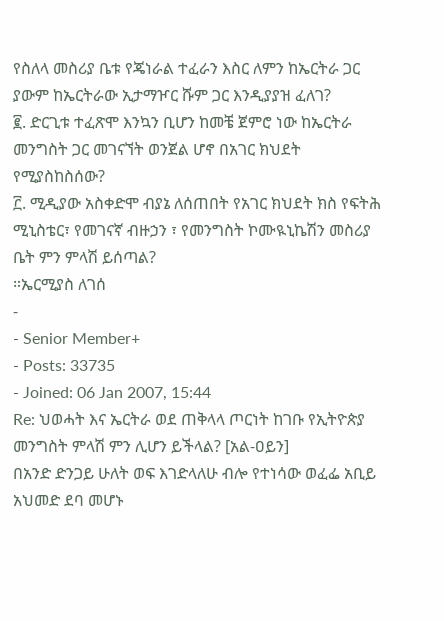የስለላ መስሪያ ቤቱ የጄነራል ተፈራን እስር ለምን ከኤርትራ ጋር ያውም ከኤርትራው ኢታማዦር ሹም ጋር እንዲያያዝ ፈለገ?
፪. ድርጊቱ ተፈጽሞ እንኳን ቢሆን ከመቼ ጀምሮ ነው ከኤርትራ መንግስት ጋር መገናኘት ወንጀል ሆኖ በአገር ክህደት የሚያስከስሰው?
፫. ሚዲያው አስቀድሞ ብያኔ ለሰጠበት የአገር ክህደት ክስ የፍትሕ ሚኒስቴር፣ የመገናኛ ብዙኃን ፣ የመንግስት ኮሙዪኒኬሽን መስሪያ ቤት ምን ምላሽ ይሰጣል?
።ኤርሚያስ ለገሰ
-
- Senior Member+
- Posts: 33735
- Joined: 06 Jan 2007, 15:44
Re: ህወሓት እና ኤርትራ ወደ ጠቅላላ ጦርነት ከገቡ የኢትዮጵያ መንግስት ምላሽ ምን ሊሆን ይችላል? [አል-ዐይን]
በአንድ ድንጋይ ሁለት ወፍ እገድላለሁ ብሎ የተነሳው ወፈፌ አቢይ አህመድ ደባ መሆኑ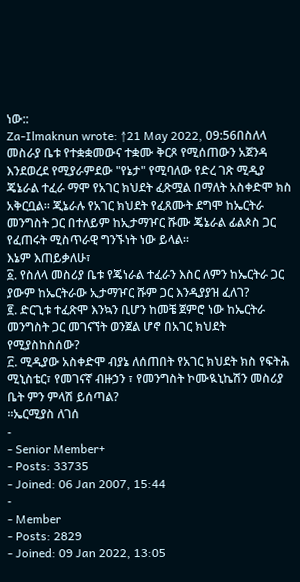ነው::
Za-Ilmaknun wrote: ↑21 May 2022, 09:56በስለላ መስራያ ቤቱ የተቋቋመውና ተቋሙ ቅርጾ የሚሰጠውን አጀንዳ እንደወረደ የሚያራምደው "የኔታ" የሚባለው የድረ ገጽ ሚዲያ ጄኔራል ተፈራ ማሞ የአገር ክህደት ፈጽሟል በማለት አስቀድሞ ክስ አቅርቧል። ጂኔራሉ የአገር ክህደት የፈጸሙት ደግሞ ከኤርትራ መንግስት ጋር በተለይም ከኢታማዦር ሹሙ ጄኔራል ፊልጶስ ጋር የፈጠሩት ሚስጥራዊ ግንኙነት ነው ይላል።
እኔም እጠይቃለሁ፣
፩. የስለላ መስሪያ ቤቱ የጄነራል ተፈራን እስር ለምን ከኤርትራ ጋር ያውም ከኤርትራው ኢታማዦር ሹም ጋር እንዲያያዝ ፈለገ?
፪. ድርጊቱ ተፈጽሞ እንኳን ቢሆን ከመቼ ጀምሮ ነው ከኤርትራ መንግስት ጋር መገናኘት ወንጀል ሆኖ በአገር ክህደት የሚያስከስሰው?
፫. ሚዲያው አስቀድሞ ብያኔ ለሰጠበት የአገር ክህደት ክስ የፍትሕ ሚኒስቴር፣ የመገናኛ ብዙኃን ፣ የመንግስት ኮሙዪኒኬሽን መስሪያ ቤት ምን ምላሽ ይሰጣል?
።ኤርሚያስ ለገሰ
-
- Senior Member+
- Posts: 33735
- Joined: 06 Jan 2007, 15:44
-
- Member
- Posts: 2829
- Joined: 09 Jan 2022, 13:05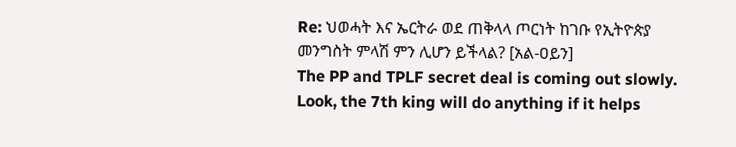Re: ህወሓት እና ኤርትራ ወደ ጠቅላላ ጦርነት ከገቡ የኢትዮጵያ መንግስት ምላሽ ምን ሊሆን ይችላል? [አል-ዐይን]
The PP and TPLF secret deal is coming out slowly.
Look, the 7th king will do anything if it helps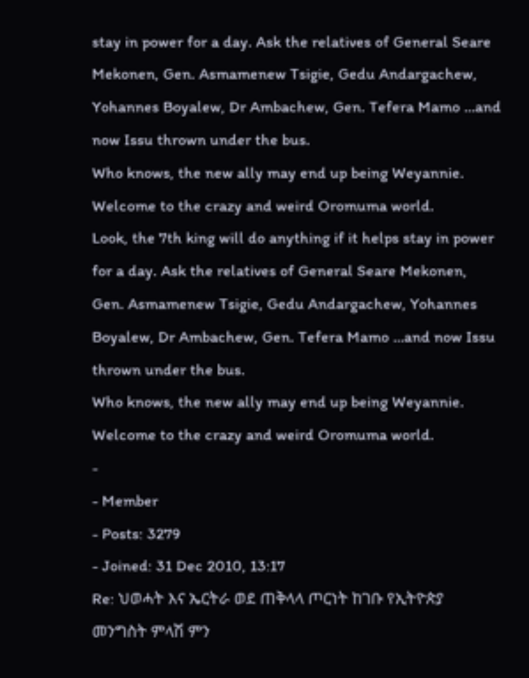stay in power for a day. Ask the relatives of General Seare Mekonen, Gen. Asmamenew Tsigie, Gedu Andargachew, Yohannes Boyalew, Dr Ambachew, Gen. Tefera Mamo …and now Issu thrown under the bus.
Who knows, the new ally may end up being Weyannie. Welcome to the crazy and weird Oromuma world.
Look, the 7th king will do anything if it helps stay in power for a day. Ask the relatives of General Seare Mekonen, Gen. Asmamenew Tsigie, Gedu Andargachew, Yohannes Boyalew, Dr Ambachew, Gen. Tefera Mamo …and now Issu thrown under the bus.
Who knows, the new ally may end up being Weyannie. Welcome to the crazy and weird Oromuma world.
-
- Member
- Posts: 3279
- Joined: 31 Dec 2010, 13:17
Re: ህወሓት እና ኤርትራ ወደ ጠቅላላ ጦርነት ከገቡ የኢትዮጵያ መንግስት ምላሽ ምን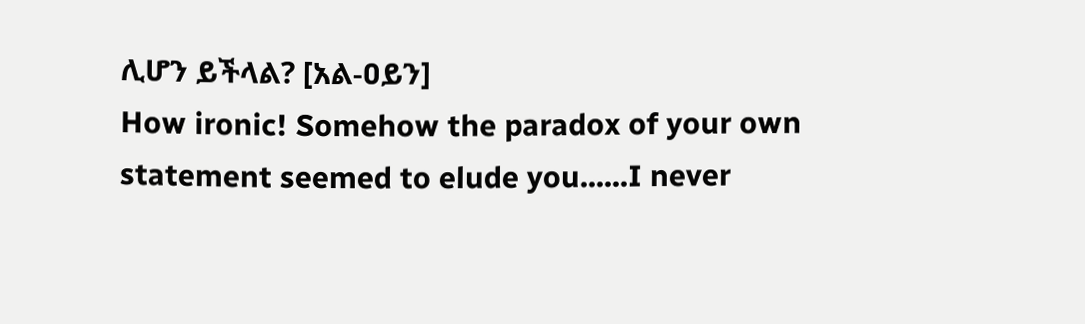ሊሆን ይችላል? [አል-ዐይን]
How ironic! Somehow the paradox of your own statement seemed to elude you......I never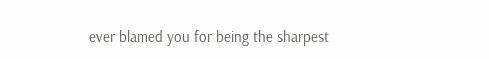ever blamed you for being the sharpest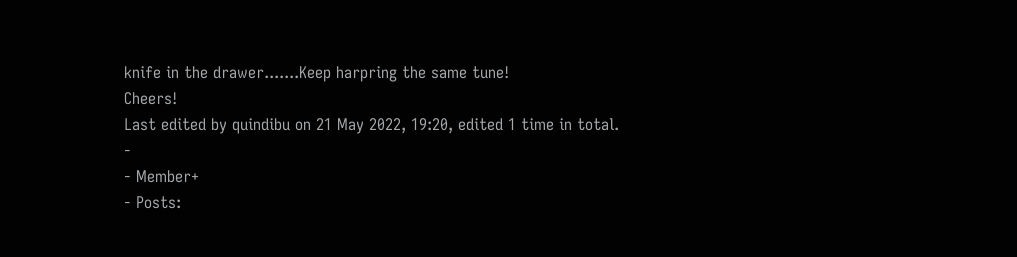knife in the drawer.......Keep harpring the same tune!
Cheers!
Last edited by quindibu on 21 May 2022, 19:20, edited 1 time in total.
-
- Member+
- Posts: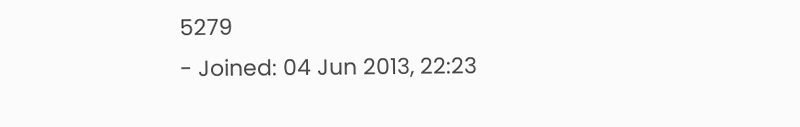5279
- Joined: 04 Jun 2013, 22:23